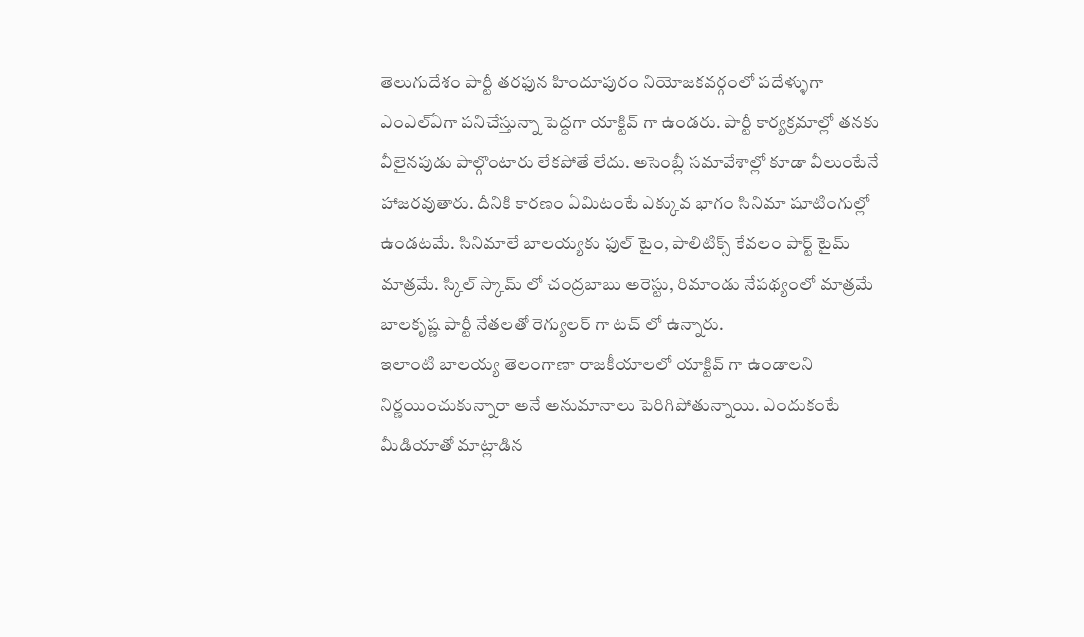తెలుగుదేశం పార్టీ తరఫున హిందూపురం నియోజకవర్గంలో పదేళ్ళుగా ఎంఎల్ఏగా పనిచేస్తున్నా పెద్దగా యాక్టివ్ గా ఉండరు. పార్టీ కార్యక్రమాల్లో తనకు వీలైనపుడు పాల్గొంటారు లేకపోతే లేదు. అసెంబ్లీ సమావేశాల్లో కూడా వీలుంటేనే హాజరవుతారు. దీనికి కారణం ఏమిటంటే ఎక్కువ భాగం సినిమా షూటింగుల్లో ఉండటమే. సినిమాలే బాలయ్యకు ఫుల్ టైం, పాలిటిక్స్ కేవలం పార్ట్ టైమ్ మాత్రమే. స్కిల్ స్కామ్ లో చంద్రబాబు అరెస్టు, రిమాండు నేపథ్యంలో మాత్రమే బాలకృష్ణ పార్టీ నేతలతో రెగ్యులర్ గా టచ్ లో ఉన్నారు.
ఇలాంటి బాలయ్య తెలంగాణా రాజకీయాలలో యాక్టివ్ గా ఉండాలని నిర్ణయించుకున్నారా అనే అనుమానాలు పెరిగిపోతున్నాయి. ఎందుకంటే మీడియాతో మాట్లాడిన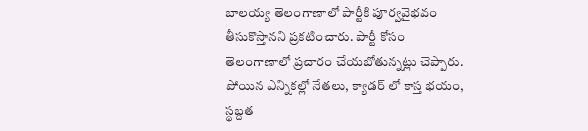బాలయ్య తెలంగాణాలో పార్టీకి పూర్వవైభవం తీసుకొస్తానని ప్రకటించారు. పార్టీ కోసం తెలంగాణాలో ప్రచారం చేయబోతున్నట్లు చెప్పారు. పోయిన ఎన్నికల్లో నేతలు, క్యాడర్ లో కాస్త భయం, స్థబ్దత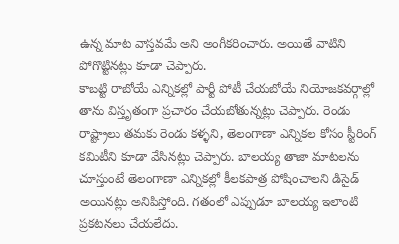ఉన్న మాట వాస్తవమే అని అంగీకరించారు. అయితే వాటిని పోగొట్టినట్లు కూడా చెప్పారు.
కాబట్టి రాబోయే ఎన్నికల్లో పార్టీ పోటీ చేయబోయే నియోజకవర్గాల్లో తాను విస్తృతంగా ప్రచారం చేయబోతున్నట్లు చెప్పారు. రెండు రాష్ట్రాలు తమకు రెండు కళ్ళని, తెలంగాణా ఎన్నికల కోసం స్టీరింగ్ కమిటీని కూడా వేసినట్లు చెప్పారు. బాలయ్య తాజా మాటలను చూస్తుంటే తెలంగాణా ఎన్నికల్లో కీలకపాత్ర పోషించాలని డిసైడ్ అయినట్లు అనిపిస్తోంది. గతంలో ఎప్పుడూ బాలయ్య ఇలాంటి ప్రకటనలు చేయలేదు.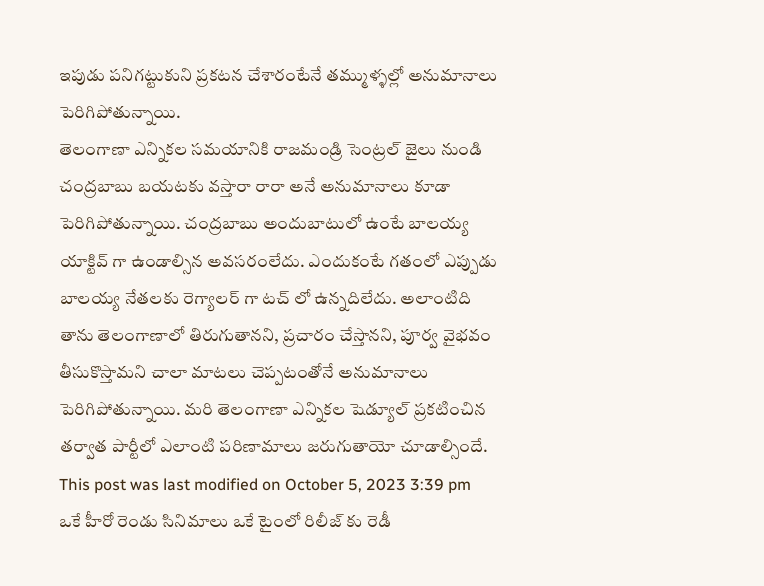ఇపుడు పనిగట్టుకుని ప్రకటన చేశారంటేనే తమ్ముళ్ళల్లో అనుమానాలు పెరిగిపోతున్నాయి.
తెలంగాణా ఎన్నికల సమయానికి రాజమండ్రి సెంట్రల్ జైలు నుండి చంద్రబాబు బయటకు వస్తారా రారా అనే అనుమానాలు కూడా పెరిగిపోతున్నాయి. చంద్రబాబు అందుబాటులో ఉంటే బాలయ్య యాక్టివ్ గా ఉండాల్సిన అవసరంలేదు. ఎందుకంటే గతంలో ఎప్పుడు బాలయ్య నేతలకు రెగ్యాలర్ గా టచ్ లో ఉన్నదిలేదు. అలాంటిది తాను తెలంగాణాలో తిరుగుతానని, ప్రచారం చేస్తానని, పూర్వ వైభవం తీసుకొస్తామని చాలా మాటలు చెప్పటంతోనే అనుమానాలు పెరిగిపోతున్నాయి. మరి తెలంగాణా ఎన్నికల షెడ్యూల్ ప్రకటించిన తర్వాత పార్టీలో ఎలాంటి పరిణామాలు జరుగుతాయో చూడాల్సిందే.
This post was last modified on October 5, 2023 3:39 pm
ఒకే హీరో రెండు సినిమాలు ఒకే టైంలో రిలీజ్ కు రెడీ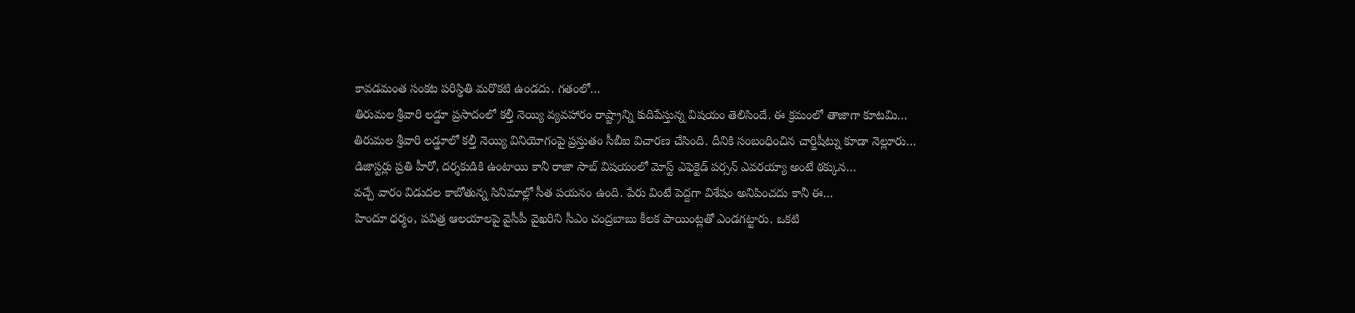కావడమంత సంకట పరిస్థితి మరొకటి ఉండదు. గతంలో…
తిరుమల శ్రీవారి లడ్డూ ప్రసాదంలో కల్తీ నెయ్యి వ్యవహారం రాష్ట్రాన్ని కుదిపేస్తున్న విషయం తెలిసిందే. ఈ క్రమంలో తాజాగా కూటమి…
తిరుమల శ్రీవారి లడ్డూలో కల్తీ నెయ్యి వినియోగంపై ప్రస్తుతం సీబీఐ విచారణ చేసింది. దీనికి సంబంధించిన చార్జిషీట్ను కూడా నెల్లూరు…
డిజాస్టర్లు ప్రతి హీరో, దర్శకుడికి ఉంటాయి కానీ రాజా సాబ్ విషయంలో మోస్ట్ ఎఫెక్టెడ్ పర్సన్ ఎవరయ్యా అంటే ఠక్కున…
వచ్చే వారం విడుదల కాబోతున్న సినిమాల్లో సీత పయనం ఉంది. పేరు వింటే పెద్దగా విశేషం అనిపించదు కానీ ఈ…
హిందూ ధర్మం, పవిత్ర ఆలయాలపై వైసీపీ వైఖరిని సీఎం చంద్రబాబు కీలక పాయింట్లతో ఎండగట్టారు. ఒకటి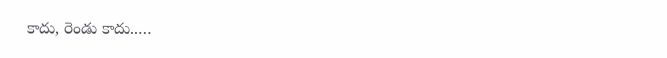కాదు, రెండు కాదు..…